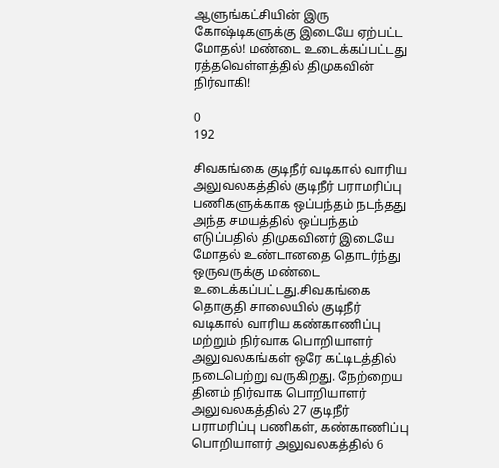ஆளுங்கட்சியின் இரு கோஷ்டிகளுக்கு இடையே ஏற்பட்ட மோதல்! மண்டை உடைக்கப்பட்டது ரத்தவெள்ளத்தில் திமுகவின் நிர்வாகி!

0
192

சிவகங்கை குடிநீர் வடிகால் வாரிய அலுவலகத்தில் குடிநீர் பராமரிப்பு பணிகளுக்காக ஒப்பந்தம் நடந்தது அந்த சமயத்தில் ஒப்பந்தம் எடுப்பதில் திமுகவினர் இடையே மோதல் உண்டானதை தொடர்ந்து ஒருவருக்கு மண்டை உடைக்கப்பட்டது.சிவகங்கை தொகுதி சாலையில் குடிநீர் வடிகால் வாரிய கண்காணிப்பு மற்றும் நிர்வாக பொறியாளர் அலுவலகங்கள் ஒரே கட்டிடத்தில் நடைபெற்று வருகிறது. நேற்றைய தினம் நிர்வாக பொறியாளர் அலுவலகத்தில் 27 குடிநீர் பராமரிப்பு பணிகள், கண்காணிப்பு பொறியாளர் அலுவலகத்தில் 6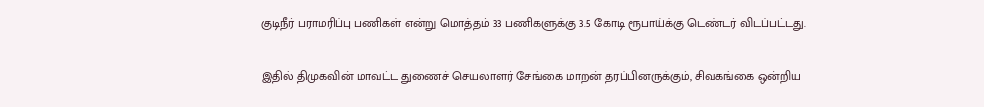குடிநீர் பராமரிப்பு பணிகள் என்று மொத்தம் 33 பணிகளுக்கு 3.5 கோடி ரூபாய்க்கு டெண்டர் விடப்பட்டது.

இதில் திமுகவின் மாவட்ட துணைச் செயலாளர் சேங்கை மாறன் தரப்பினருக்கும், சிவகங்கை ஒன்றிய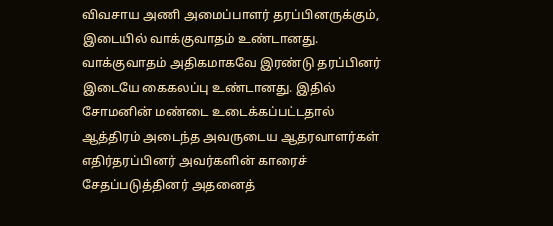விவசாய அணி அமைப்பாளர் தரப்பினருக்கும், இடையில் வாக்குவாதம் உண்டானது. வாக்குவாதம் அதிகமாகவே இரண்டு தரப்பினர் இடையே கைகலப்பு உண்டானது. இதில் சோமனின் மண்டை உடைக்கப்பட்டதால் ஆத்திரம் அடைந்த அவருடைய ஆதரவாளர்கள் எதிர்தரப்பினர் அவர்களின் காரைச் சேதப்படுத்தினர் அதனைத்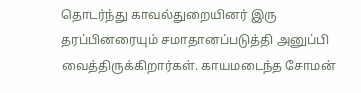தொடர்ந்து காவல்துறையினர் இரு தரப்பினரையும் சமாதானப்படுத்தி அனுப்பி வைத்திருக்கிறார்கள். காயமடைந்த சோமன்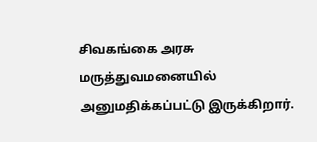சிவகங்கை அரசு மருத்துவமனையில் அனுமதிக்கப்பட்டு இருக்கிறார்.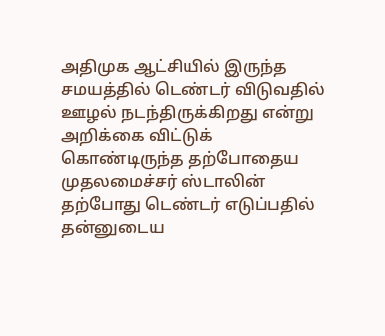அதிமுக ஆட்சியில் இருந்த சமயத்தில் டெண்டர் விடுவதில் ஊழல் நடந்திருக்கிறது என்று அறிக்கை விட்டுக் கொண்டிருந்த தற்போதைய முதலமைச்சர் ஸ்டாலின் தற்போது டெண்டர் எடுப்பதில் தன்னுடைய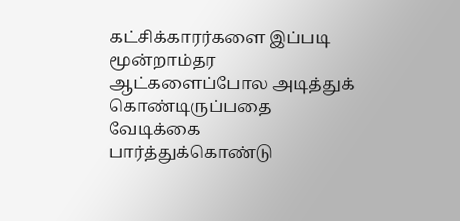கட்சிக்காரர்களை இப்படி மூன்றாம்தர ஆட்களைப்போல அடித்துக் கொண்டிருப்பதை வேடிக்கை பார்த்துக்கொண்டு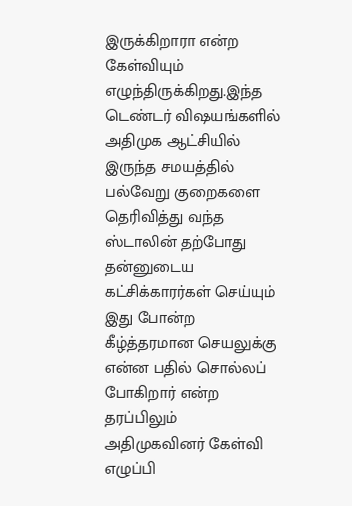இருக்கிறாரா என்ற கேள்வியும் எழுந்திருக்கிறது.இந்த டெண்டர் விஷயங்களில் அதிமுக ஆட்சியில் இருந்த சமயத்தில் பல்வேறு குறைகளை தெரிவித்து வந்த ஸ்டாலின் தற்போது தன்னுடைய கட்சிக்காரர்கள் செய்யும் இது போன்ற கீழ்த்தரமான செயலுக்கு என்ன பதில் சொல்லப் போகிறார் என்ற தரப்பிலும் அதிமுகவினர் கேள்வி எழுப்பி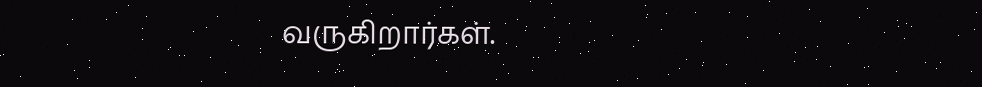வருகிறார்கள்.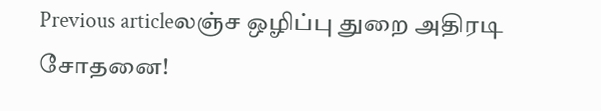Previous articleலஞ்ச ஒழிப்பு துறை அதிரடி சோதனை!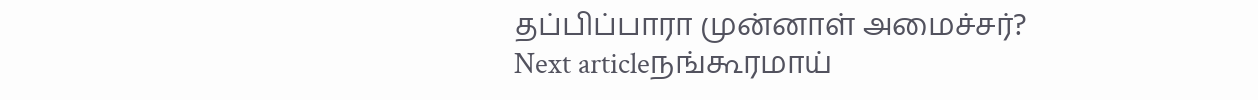தப்பிப்பாரா முன்னாள் அமைச்சர்?
Next articleநங்கூரமாய்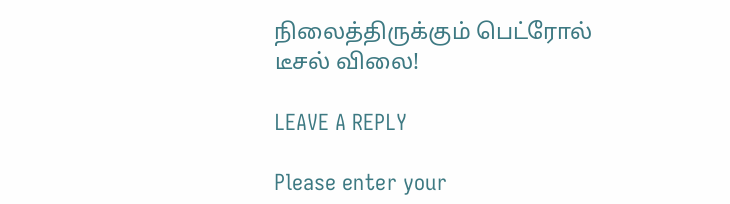நிலைத்திருக்கும் பெட்ரோல் டீசல் விலை!

LEAVE A REPLY

Please enter your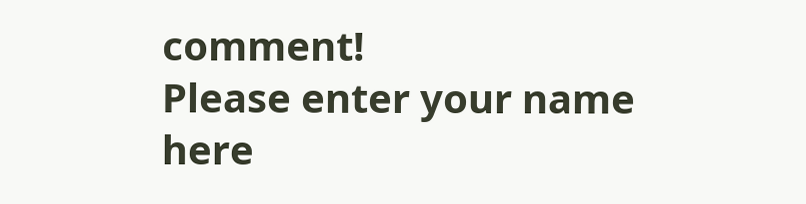comment!
Please enter your name here